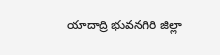యాదాద్రి భువనగిరి జిల్లా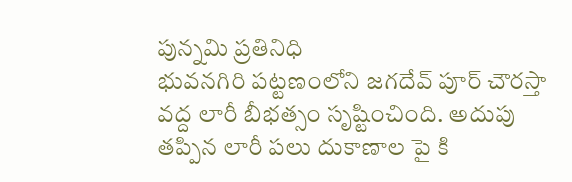పున్నమి ప్రతినిధి
భువనగిరి పట్టణంలోని జగదేవ్ పూర్ చౌరస్తా వద్ద లారీ బీభత్సం సృష్టించింది. అదుపు తప్పిన లారీ పలు దుకాణాల పై కి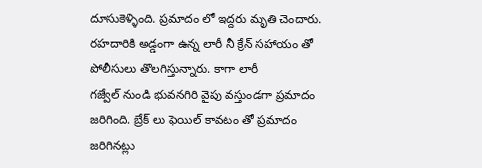దూసుకెళ్ళింది. ప్రమాదం లో ఇద్దరు మృతి చెందారు. రహదారికి అడ్డంగా ఉన్న లారీ నీ క్రేన్ సహాయం తో పోలీసులు తొలగిస్తున్నారు. కాగా లారీ
గజ్వేల్ నుండి భువనగిరి వైపు వస్తుండగా ప్రమాదం జరిగింది. బ్రేక్ లు ఫెయిల్ కావటం తో ప్రమాదం జరిగినట్లు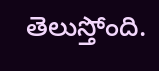తెలుస్తోంది.